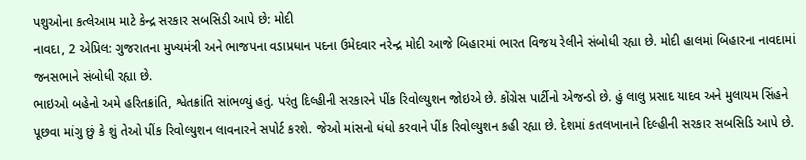પશુઓના કત્લેઆમ માટે કેન્દ્ર સરકાર સબસિડી આપે છે: મોદી
નાવદા, 2 એપ્રિલ: ગુજરાતના મુખ્યમંત્રી અને ભાજપના વડાપ્રધાન પદના ઉમેદવાર નરેન્દ્ર મોદી આજે બિહારમાં ભારત વિજય રેલીને સંબોધી રહ્યા છે. મોદી હાલમાં બિહારના નાવદામાં જનસભાને સંબોધી રહ્યા છે.
ભાઇઓ બહેનો અમે હરિતક્રાંતિ, શ્વેતક્રાંતિ સાંભળ્યું હતું. પરંતુ દિલ્હીની સરકારને પીંક રિવોલ્યુશન જોઇએ છે. કોંગ્રેસ પાર્ટીનો એજન્ડો છે. હું લાલુ પ્રસાદ યાદવ અને મુલાયમ સિંહને પૂછવા માંગુ છું કે શું તેઓ પીંક રિવોલ્યુશન લાવનારને સપોર્ટ કરશે. જેઓ માંસનો ધંધો કરવાને પીંક રિવોલ્યુશન કહી રહ્યા છે. દેશમાં કતલખાનાને દિલ્હીની સરકાર સબસિડિ આપે છે.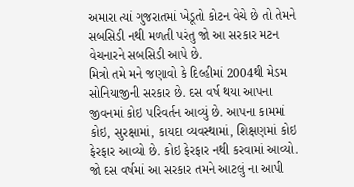અમારા ત્યાં ગુજરાતમાં ખેડૂતો કોટન વેચે છે તો તેમને સબસિડી નથી મળતી પરંતુ જો આ સરકાર મટન વેચનારને સબસિડી આપે છે.
મિત્રો તમે મને જણાવો કે દિલ્હીમાં 2004થી મેડમ સોનિયાજીની સરકાર છે. દસ વર્ષ થયા આપના જીવનમાં કોઇ પરિવર્તન આવ્યું છે. આપના કામમાં કોઇ, સુરક્ષામાં, કાયદા વ્યવસ્થામાં, શિક્ષણમાં કોઇ ફેરફાર આવ્યો છે. કોઇ ફેરફાર નથી કરવામાં આવ્યો. જો દસ વર્ષમાં આ સરકાર તમને આટલું ના આપી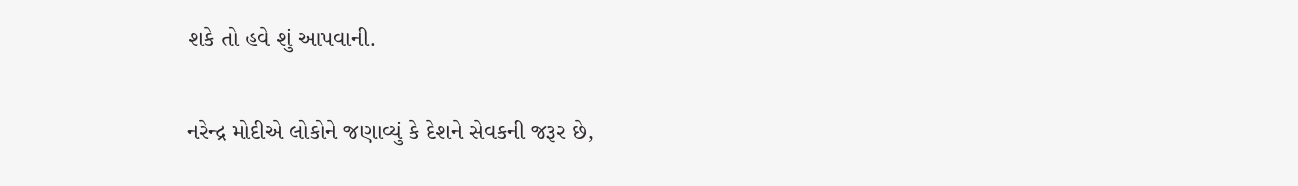શકે તો હવે શું આપવાની.

નરેન્દ્ર મોદીએ લોકોને જણાવ્યું કે દેશને સેવકની જરૂર છે,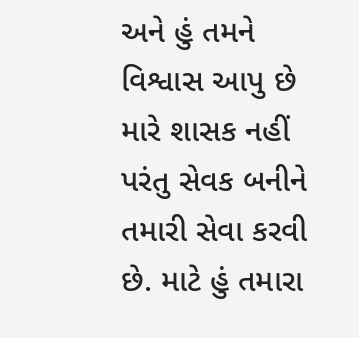અને હું તમને વિશ્વાસ આપુ છે મારે શાસક નહીં પરંતુ સેવક બનીને તમારી સેવા કરવી છે. માટે હું તમારા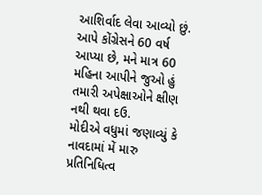આશિર્વાદ લેવા આવ્યો છું. આપે કોંગ્રેસને 60 વર્ષ આપ્યા છે, મને માત્ર 60 મહિના આપીને જુઓ હું તમારી અપેક્ષાઓને ક્ષીણ નથી થવા દઉ.
મોદીએ વધુમાં જણાવ્યું કે નાવદામાં મેં મારુ પ્રતિનિધિત્વ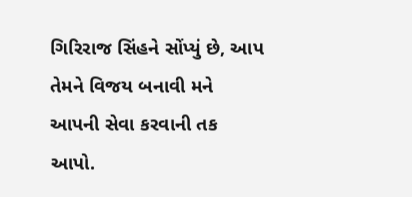ગિરિરાજ સિંહને સોંપ્યું છે, આપ તેમને વિજય બનાવી મને આપની સેવા કરવાની તક આપો.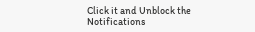Click it and Unblock the Notifications